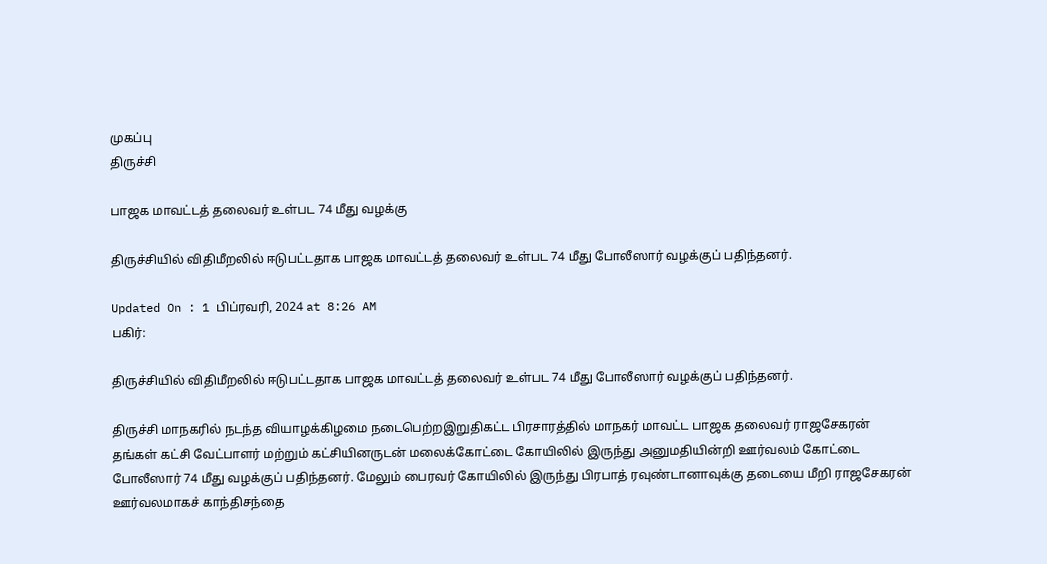முகப்பு
திருச்சி

பாஜக மாவட்டத் தலைவர் உள்பட 74 மீது வழக்கு

திருச்சியில் விதிமீறலில் ஈடுபட்டதாக பாஜக மாவட்டத் தலைவர் உள்பட 74 மீது போலீஸார் வழக்குப் பதிந்தனர்.

Updated On : 1 பிப்ரவரி, 2024 at 8:26 AM
பகிர்:

திருச்சியில் விதிமீறலில் ஈடுபட்டதாக பாஜக மாவட்டத் தலைவர் உள்பட 74 மீது போலீஸார் வழக்குப் பதிந்தனர்.

திருச்சி மாநகரில் நடந்த வியாழக்கிழமை நடைபெற்றஇறுதிகட்ட பிரசாரத்தில் மாநகர் மாவட்ட பாஜக தலைவர் ராஜசேகரன் தங்கள் கட்சி வேட்பாளர் மற்றும் கட்சியினருடன் மலைக்கோட்டை கோயிலில் இருந்து அனுமதியின்றி ஊர்வலம் கோட்டை போலீஸார் 74 மீது வழக்குப் பதிந்தனர். மேலும் பைரவர் கோயிலில் இருந்து பிரபாத் ரவுண்டானாவுக்கு தடையை மீறி ராஜசேகரன் ஊர்வலமாகச் காந்திசந்தை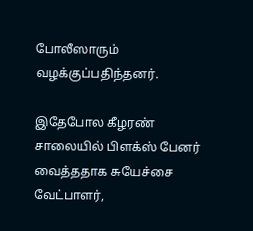போலீஸாரும் வழக்குப்பதிந்தனர்.

இதேபோல கீழரண் சாலையில் பிளக்ஸ் பேனர் வைத்ததாக சுயேச்சை வேட்பாளர்,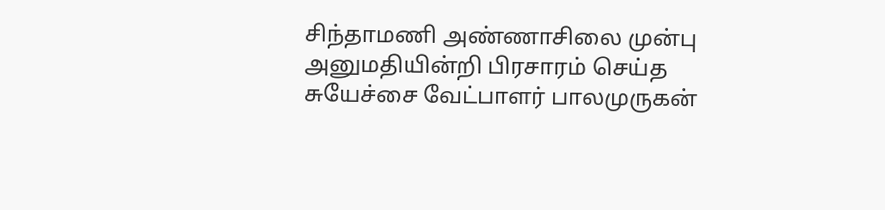சிந்தாமணி அண்ணாசிலை முன்பு அனுமதியின்றி பிரசாரம் செய்த சுயேச்சை வேட்பாளர் பாலமுருகன்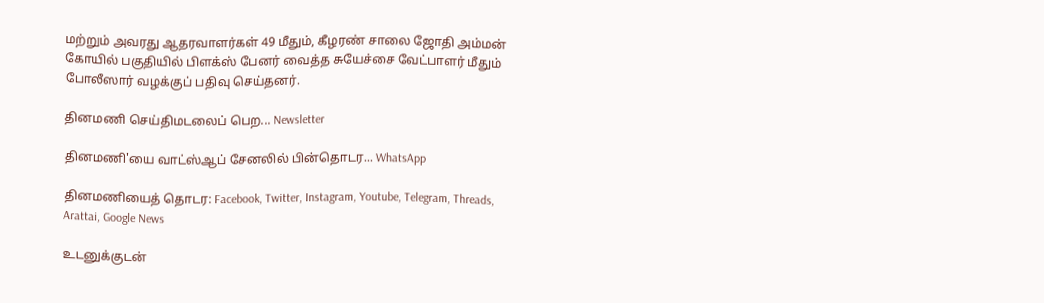மற்றும் அவரது ஆதரவாளர்கள் 49 மீதும், கீழரண் சாலை ஜோதி அம்மன் கோயில் பகுதியில் பிளக்ஸ் பேனர் வைத்த சுயேச்சை வேட்பாளர் மீதும் போலீஸார் வழக்குப் பதிவு செய்தனர்.

தினமணி செய்திமடலைப் பெற... Newsletter

தினமணி'யை வாட்ஸ்ஆப் சேனலில் பின்தொடர... WhatsApp

தினமணியைத் தொடர: Facebook, Twitter, Instagram, Youtube, Telegram, Threads, Arattai, Google News

உடனுக்குடன்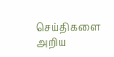செய்திகளை அறிய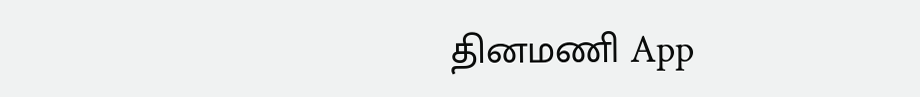தினமணி App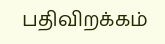பதிவிறக்கம்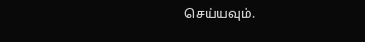செய்யவும்.